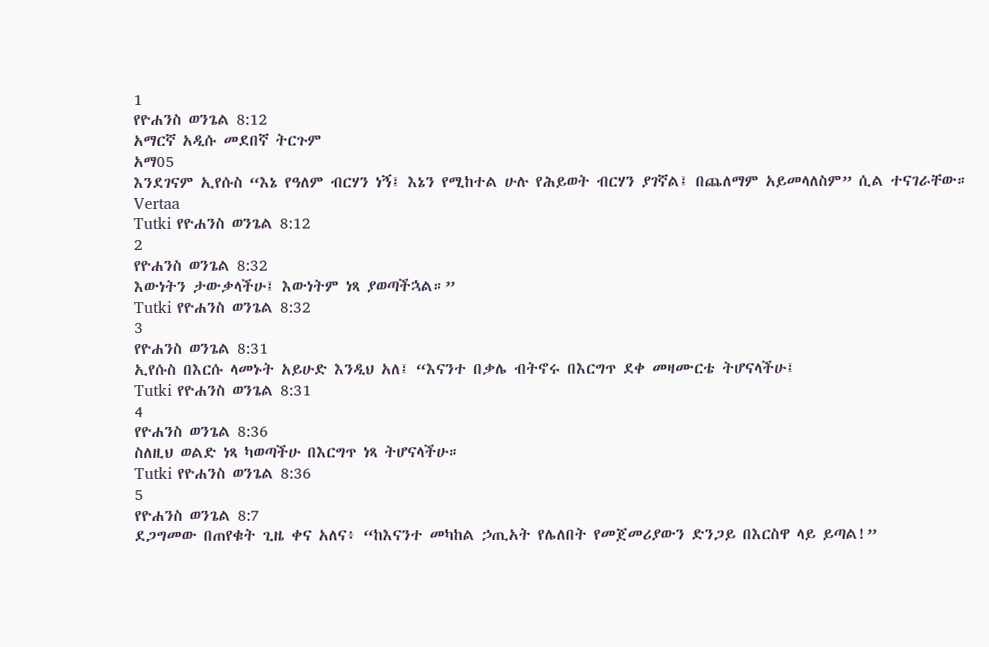1
የዮሐንስ ወንጌል 8:12
አማርኛ አዲሱ መደበኛ ትርጉም
አማ05
እንደገናም ኢየሱስ “እኔ የዓለም ብርሃን ነኝ፤ እኔን የሚከተል ሁሉ የሕይወት ብርሃን ያገኛል፤ በጨለማም አይመላለስም” ሲል ተናገራቸው።
Vertaa
Tutki የዮሐንስ ወንጌል 8:12
2
የዮሐንስ ወንጌል 8:32
እውነትን ታውቃላችሁ፤ እውነትም ነጻ ያወጣችኋል።”
Tutki የዮሐንስ ወንጌል 8:32
3
የዮሐንስ ወንጌል 8:31
ኢየሱስ በእርሱ ላመኑት አይሁድ እንዲህ አለ፤ “እናንተ በቃሌ ብትኖሩ በእርግጥ ደቀ መዛሙርቴ ትሆናላችሁ፤
Tutki የዮሐንስ ወንጌል 8:31
4
የዮሐንስ ወንጌል 8:36
ስለዚህ ወልድ ነጻ ካወጣችሁ በእርግጥ ነጻ ትሆናላችሁ።
Tutki የዮሐንስ ወንጌል 8:36
5
የዮሐንስ ወንጌል 8:7
ደጋግመው በጠየቁት ጊዜ ቀና አለና፥ “ከእናንተ መካከል ኃጢአት የሌለበት የመጀመሪያውን ድንጋይ በእርስዋ ላይ ይጣል!”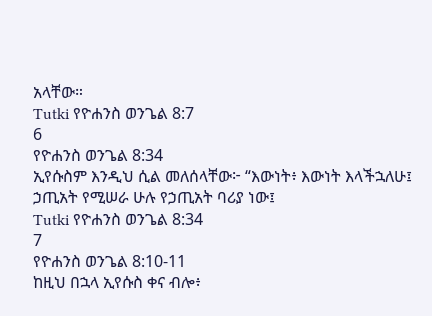አላቸው።
Tutki የዮሐንስ ወንጌል 8:7
6
የዮሐንስ ወንጌል 8:34
ኢየሱስም እንዲህ ሲል መለሰላቸው፦ “እውነት፥ እውነት እላችኋለሁ፤ ኃጢአት የሚሠራ ሁሉ የኃጢአት ባሪያ ነው፤
Tutki የዮሐንስ ወንጌል 8:34
7
የዮሐንስ ወንጌል 8:10-11
ከዚህ በኋላ ኢየሱስ ቀና ብሎ፥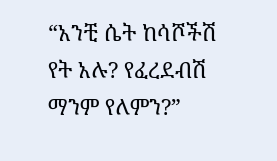“አንቺ ሴት ከሳሾችሽ የት አሉ? የፈረደብሽ ማንም የለምን?”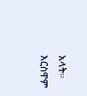አላት። እርስዋም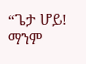“ጌታ ሆይ! ማንም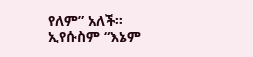የለም” አለች። ኢየሱስም “እኔም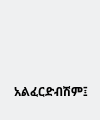አልፈርድብሽም፤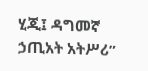ሂጂ፤ ዳግመኛ ኃጢአት አትሥሪ”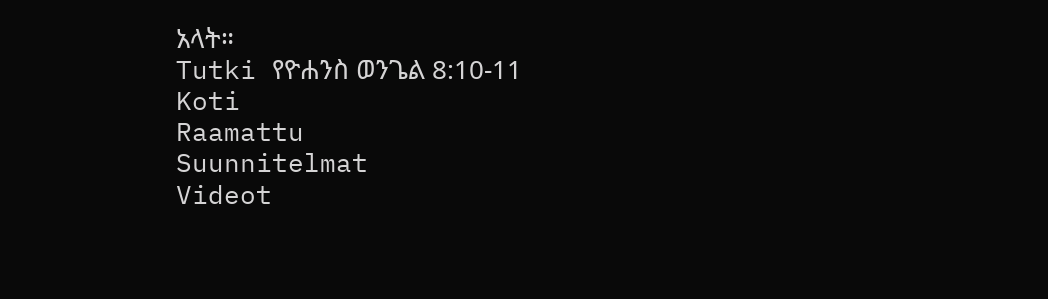አላት።
Tutki የዮሐንስ ወንጌል 8:10-11
Koti
Raamattu
Suunnitelmat
Videot